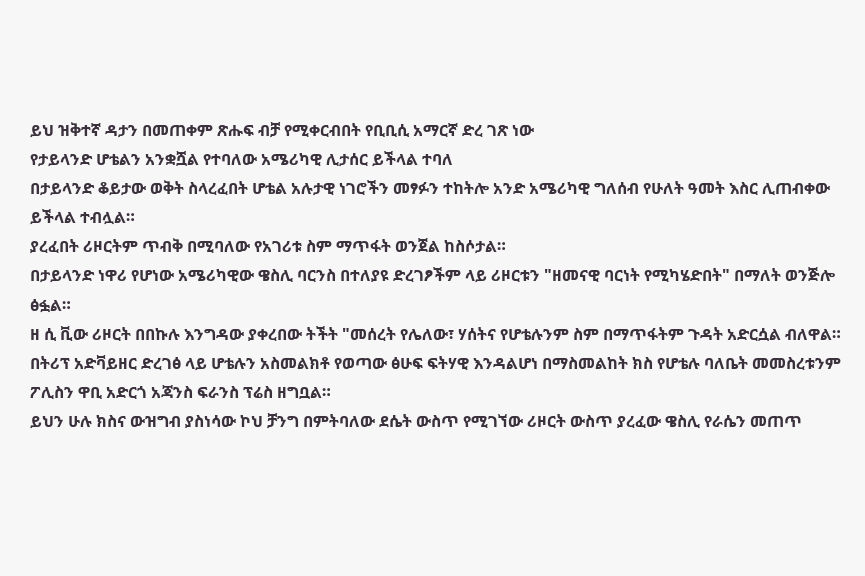ይህ ዝቅተኛ ዳታን በመጠቀም ጽሑፍ ብቻ የሚቀርብበት የቢቢሲ አማርኛ ድረ ገጽ ነው
የታይላንድ ሆቴልን አንቋሿል የተባለው አሜሪካዊ ሊታሰር ይችላል ተባለ
በታይላንድ ቆይታው ወቅት ስላረፈበት ሆቴል አሉታዊ ነገሮችን መፃፉን ተከትሎ አንድ አሜሪካዊ ግለሰብ የሁለት ዓመት እስር ሊጠብቀው ይችላል ተብሏል።
ያረፈበት ሪዞርትም ጥብቅ በሚባለው የአገሪቱ ስም ማጥፋት ወንጀል ከስሶታል።
በታይላንድ ነዋሪ የሆነው አሜሪካዊው ዌስሊ ባርንስ በተለያዩ ድረገፆችም ላይ ሪዞርቱን "ዘመናዊ ባርነት የሚካሄድበት" በማለት ወንጅሎ ፅፏል።
ዘ ሲ ቪው ሪዞርት በበኩሉ እንግዳው ያቀረበው ትችት "መሰረት የሌለው፣ ሃሰትና የሆቴሉንም ስም በማጥፋትም ጉዳት አድርሷል ብለዋል።
በትሪፕ አድቫይዘር ድረገፅ ላይ ሆቴሉን አስመልክቶ የወጣው ፅሁፍ ፍትሃዊ እንዳልሆነ በማስመልከት ክስ የሆቴሉ ባለቤት መመስረቱንም ፖሊስን ዋቢ አድርጎ አጃንስ ፍራንስ ፕሬስ ዘግቧል።
ይህን ሁሉ ክስና ውዝግብ ያስነሳው ኮህ ቻንግ በምትባለው ደሴት ውስጥ የሚገኘው ሪዞርት ውስጥ ያረፈው ዌስሊ የራሴን መጠጥ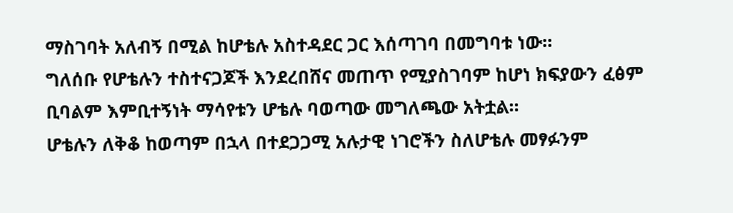ማስገባት አለብኝ በሚል ከሆቴሉ አስተዳደር ጋር እሰጣገባ በመግባቱ ነው።
ግለሰቡ የሆቴሉን ተስተናጋጆች እንደረበሸና መጠጥ የሚያስገባም ከሆነ ክፍያውን ፈፅም ቢባልም እምቢተኝነት ማሳየቱን ሆቴሉ ባወጣው መግለጫው አትቷል።
ሆቴሉን ለቅቆ ከወጣም በኋላ በተደጋጋሚ አሉታዊ ነገሮችን ስለሆቴሉ መፃፉንም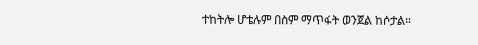ተከትሎ ሆቴሉም በስም ማጥፋት ወንጀል ከሶታል።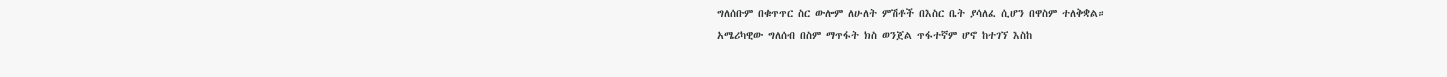ግለሰቡም በቁጥጥር ስር ውሎም ለሁለት ምሽቶች በእስር ቤት ያሳለፈ ሲሆን በዋስም ተለቅቋል።
አሜሪካዊው ግለሰብ በስም ማጥፋት ክስ ወንጀል ጥፋተኛም ሆኖ ከተገኘ እስከ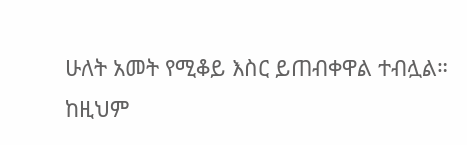ሁለት አመት የሚቆይ እስር ይጠብቀዋል ተብሏል።
ከዚህም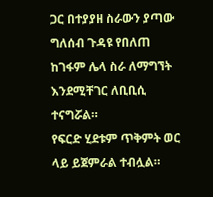ጋር በተያያዘ ስራውን ያጣው ግለሰብ ጉዳዩ የበለጠ ከገፋም ሌላ ስራ ለማግኘት እንደሚቸገር ለቢቢሲ ተናግሯል።
የፍርድ ሂደቱም ጥቅምት ወር ላይ ይጀምራል ተብሏል።